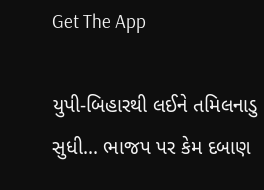Get The App

યુપી-બિહારથી લઈને તમિલનાડુ સુધી... ભાજપ પર કેમ દબાણ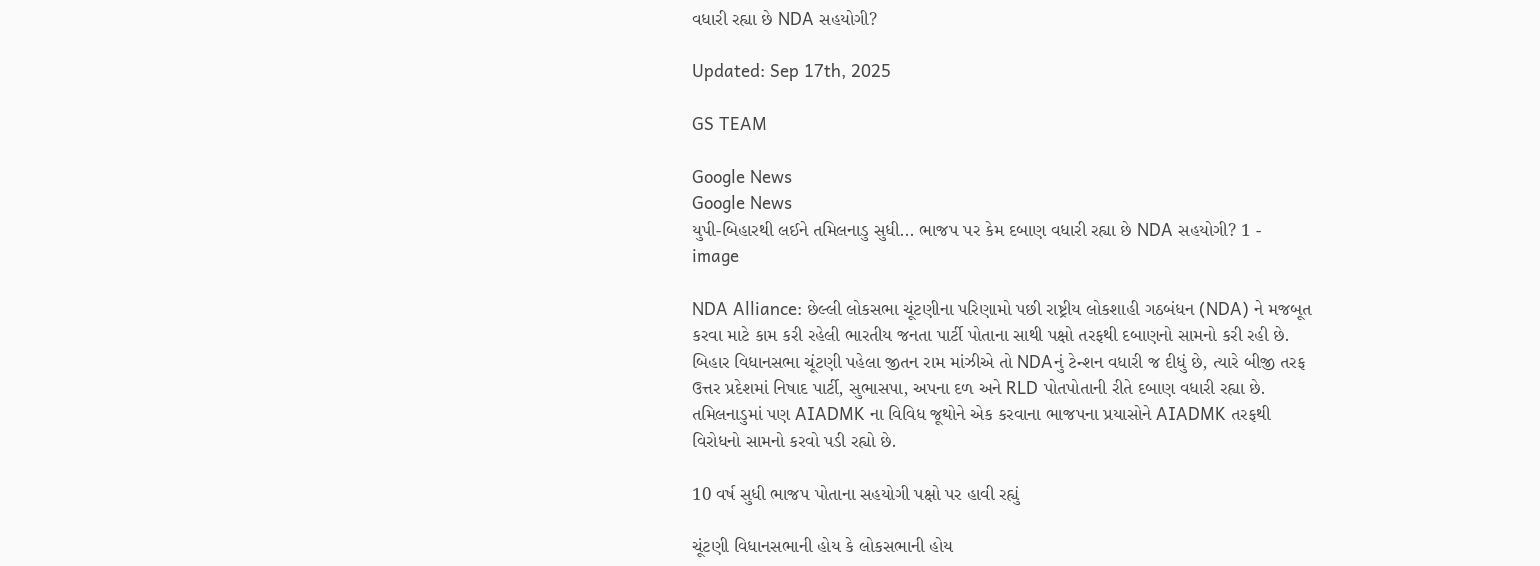વધારી રહ્યા છે NDA સહયોગી?

Updated: Sep 17th, 2025

GS TEAM

Google News
Google News
યુપી-બિહારથી લઈને તમિલનાડુ સુધી... ભાજપ પર કેમ દબાણ વધારી રહ્યા છે NDA સહયોગી? 1 - image

NDA Alliance: છેલ્લી લોકસભા ચૂંટણીના પરિણામો પછી રાષ્ટ્રીય લોકશાહી ગઠબંધન (NDA) ને મજબૂત કરવા માટે કામ કરી રહેલી ભારતીય જનતા પાર્ટી પોતાના સાથી પક્ષો તરફથી દબાણનો સામનો કરી રહી છે. બિહાર વિધાનસભા ચૂંટણી પહેલા જીતન રામ માંઝીએ તો NDAનું ટેન્શન વધારી જ દીધું છે, ત્યારે બીજી તરફ ઉત્તર પ્રદેશમાં નિષાદ પાર્ટી, સુભાસપા, અપના દળ અને RLD પોતપોતાની રીતે દબાણ વધારી રહ્યા છે. તમિલનાડુમાં પણ AIADMK ના વિવિધ જૂથોને એક કરવાના ભાજપના પ્રયાસોને AIADMK તરફથી વિરોધનો સામનો કરવો પડી રહ્યો છે.

10 વર્ષ સુધી ભાજપ પોતાના સહયોગી પક્ષો પર હાવી રહ્યું

ચૂંટણી વિધાનસભાની હોય કે લોકસભાની હોય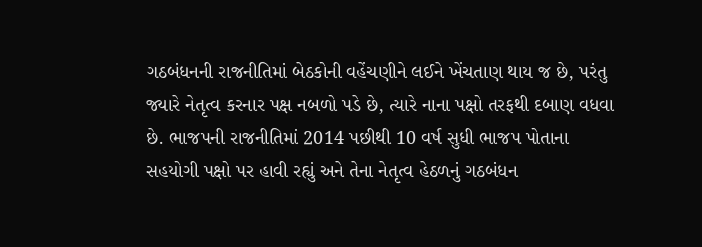ગઠબંધનની રાજનીતિમાં બેઠકોની વહેંચણીને લઈને ખેંચતાણ થાય જ છે, પરંતુ જ્યારે નેતૃત્વ કરનાર પક્ષ નબળો પડે છે, ત્યારે નાના પક્ષો તરફથી દબાણ વધવા છે. ભાજપની રાજનીતિમાં 2014 પછીથી 10 વર્ષ સુધી ભાજપ પોતાના સહયોગી પક્ષો પર હાવી રહ્યું અને તેના નેતૃત્વ હેઠળનું ગઠબંધન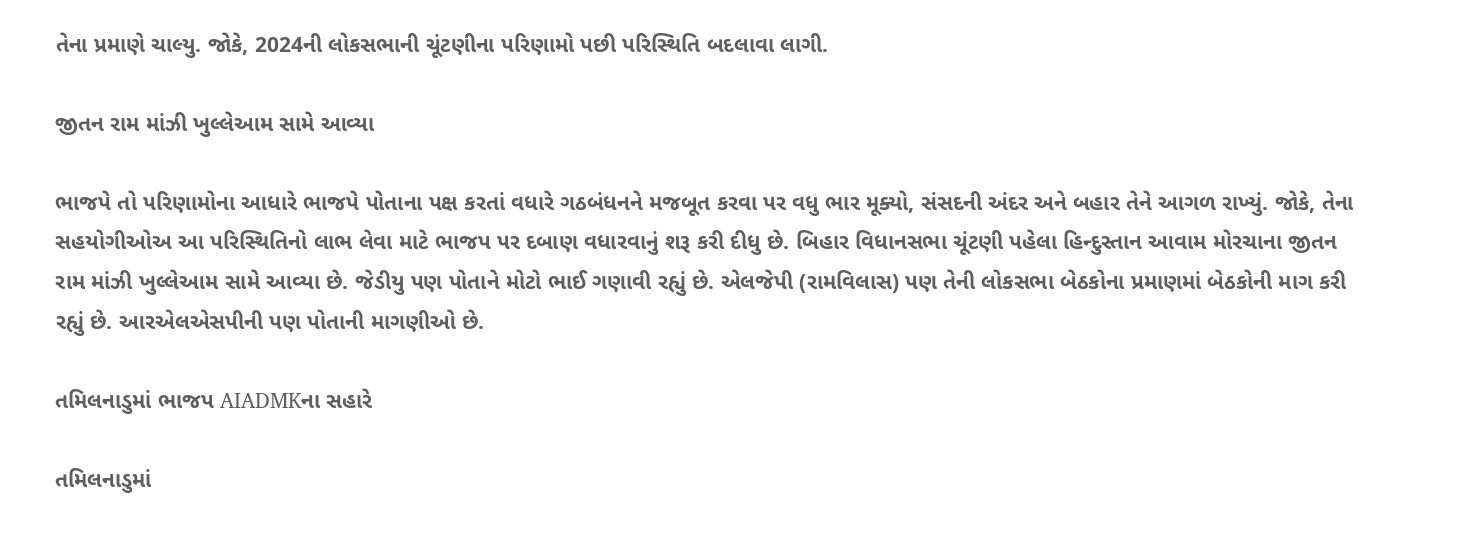તેના પ્રમાણે ચાલ્યુ. જોકે, 2024ની લોકસભાની ચૂંટણીના પરિણામો પછી પરિસ્થિતિ બદલાવા લાગી.

જીતન રામ માંઝી ખુલ્લેઆમ સામે આવ્યા

ભાજપે તો પરિણામોના આધારે ભાજપે પોતાના પક્ષ કરતાં વધારે ગઠબંધનને મજબૂત કરવા પર વધુ ભાર મૂક્યો, સંસદની અંદર અને બહાર તેને આગળ રાખ્યું. જોકે, તેના સહયોગીઓઅ આ પરિસ્થિતિનો લાભ લેવા માટે ભાજપ પર દબાણ વધારવાનું શરૂ કરી દીધુ છે. બિહાર વિધાનસભા ચૂંટણી પહેલા હિન્દુસ્તાન આવામ મોરચાના જીતન રામ માંઝી ખુલ્લેઆમ સામે આવ્યા છે. જેડીયુ પણ પોતાને મોટો ભાઈ ગણાવી રહ્યું છે. એલજેપી (રામવિલાસ) પણ તેની લોકસભા બેઠકોના પ્રમાણમાં બેઠકોની માગ કરી રહ્યું છે. આરએલએસપીની પણ પોતાની માગણીઓ છે.

તમિલનાડુમાં ભાજપ AIADMKના સહારે

તમિલનાડુમાં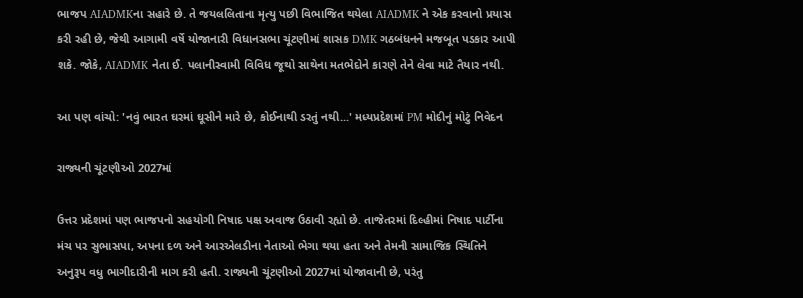ભાજપ AIADMKના સહારે છે. તે જયલલિતાના મૃત્યુ પછી વિભાજિત થયેલા AIADMK ને એક કરવાનો પ્રયાસ કરી રહી છે, જેથી આગામી વર્ષે યોજાનારી વિધાનસભા ચૂંટણીમાં શાસક DMK ગઠબંધનને મજબૂત પડકાર આપી શકે. જોકે, AIADMK નેતા ઈ. પલાનીસ્વામી વિવિધ જૂથો સાથેના મતભેદોને કારણે તેને લેવા માટે તૈયાર નથી.

આ પણ વાંચો: 'નવું ભારત ઘરમાં ઘૂસીને મારે છે, કોઈનાથી ડરતું નથી...' મધ્યપ્રદેશમાં PM મોદીનું મોટું નિવેદન

રાજ્યની ચૂંટણીઓ 2027માં

ઉત્તર પ્રદેશમાં પણ ભાજપનો સહયોગી નિષાદ પક્ષ અવાજ ઉઠાવી રહ્યો છે. તાજેતરમાં દિલ્હીમાં નિષાદ પાર્ટીના મંચ પર સુભાસપા, અપના દળ અને આરએલડીના નેતાઓ ભેગા થયા હતા અને તેમની સામાજિક સ્થિતિને અનુરૂપ વધુ ભાગીદારીની માગ કરી હતી. રાજ્યની ચૂંટણીઓ 2027માં યોજાવાની છે, પરંતુ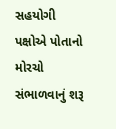સહયોગી પક્ષોએ પોતાનો મોરચો સંભાળવાનું શરૂ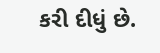કરી દીધું છે.